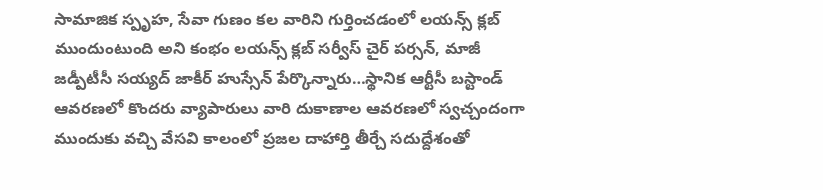సామాజిక స్పృహ, సేవా గుణం కల వారిని గుర్తించడంలో లయన్స్ క్లబ్ ముందుంటుంది అని కంభం లయన్స్ క్లబ్ సర్వీస్ చైర్ పర్సన్, మాజీ జడ్పీటీసీ సయ్యద్ జాకీర్ హుస్సేన్ పేర్కొన్నారు…స్థానిక ఆర్టీసీ బస్టాండ్ ఆవరణలో కొందరు వ్యాపారులు వారి దుకాణాల ఆవరణలో స్వచ్చందంగా ముందుకు వచ్చి వేసవి కాలంలో ప్రజల దాహార్తి తీర్చే సదుద్దేశంతో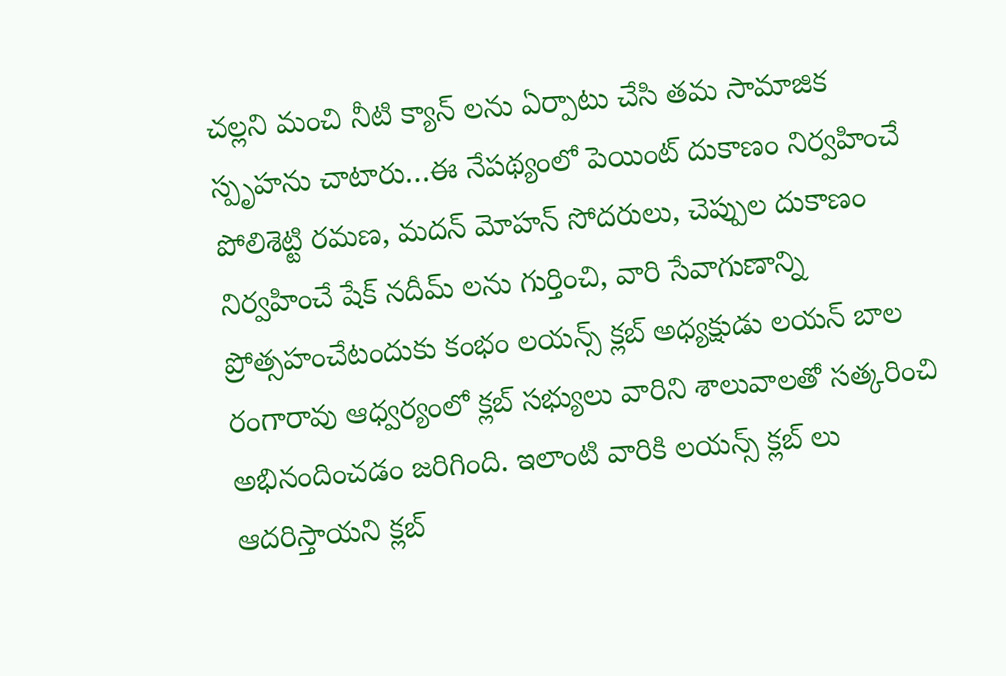చల్లని మంచి నీటి క్యాన్ లను ఏర్పాటు చేసి తమ సామాజిక స్పృహను చాటారు…ఈ నేపథ్యంలో పెయింట్ దుకాణం నిర్వహించే పోలిశెట్టి రమణ, మదన్ మోహన్ సోదరులు, చెప్పుల దుకాణం నిర్వహించే షేక్ నదీమ్ లను గుర్తించి, వారి సేవాగుణాన్ని ప్రోత్సహంచేటందుకు కంభం లయన్స్ క్లబ్ అధ్యక్షుడు లయన్ బాల రంగారావు ఆధ్వర్యంలో క్లబ్ సభ్యులు వారిని శాలువాలతో సత్కరించి అభినందించడం జరిగింది. ఇలాంటి వారికి లయన్స్ క్లబ్ లు ఆదరిస్తాయని క్లబ్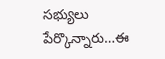సభ్యులు పేర్కొన్నారు…ఈ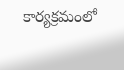కార్యక్రమంలో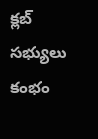క్లబ్ సభ్యులు కంభం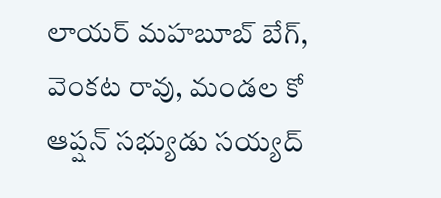లాయర్ మహబూబ్ బేగ్, వెంకట రావు, మండల కో ఆప్షన్ సభ్యుడు సయ్యద్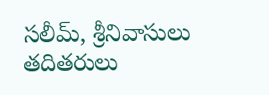సలీమ్, శ్రీనివాసులు తదితరులు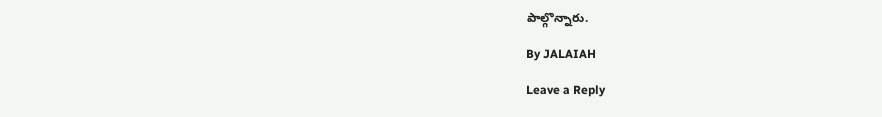పాల్గొన్నారు.

By JALAIAH

Leave a Reply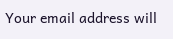Your email address will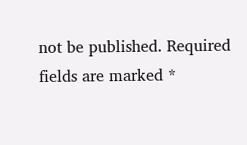not be published. Required fields are marked *